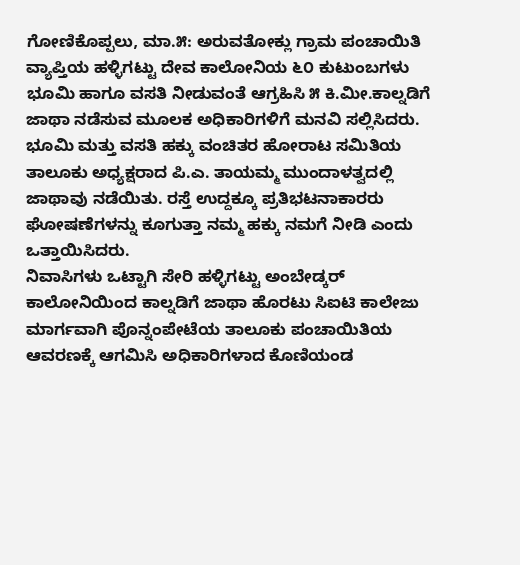ಗೋಣಿಕೊಪ್ಪಲು, ಮಾ.೫: ಅರುವತೋಕ್ಲು ಗ್ರಾಮ ಪಂಚಾಯಿತಿ ವ್ಯಾಪ್ತಿಯ ಹಳ್ಳಿಗಟ್ಟು ದೇವ ಕಾಲೋನಿಯ ೬೦ ಕುಟುಂಬಗಳು ಭೂಮಿ ಹಾಗೂ ವಸತಿ ನೀಡುವಂತೆ ಆಗ್ರಹಿಸಿ ೫ ಕಿ.ಮೀ.ಕಾಲ್ನಡಿಗೆ ಜಾಥಾ ನಡೆಸುವ ಮೂಲಕ ಅಧಿಕಾರಿಗಳಿಗೆ ಮನವಿ ಸಲ್ಲಿಸಿದರು. ಭೂಮಿ ಮತ್ತು ವಸತಿ ಹಕ್ಕು ವಂಚಿತರ ಹೋರಾಟ ಸಮಿತಿಯ ತಾಲೂಕು ಅಧ್ಯಕ್ಷರಾದ ಪಿ.ಎ. ತಾಯಮ್ಮ ಮುಂದಾಳತ್ವದಲ್ಲಿ ಜಾಥಾವು ನಡೆಯಿತು. ರಸ್ತೆ ಉದ್ದಕ್ಕೂ ಪ್ರತಿಭಟನಾಕಾರರು ಘೋಷಣೆಗಳನ್ನು ಕೂಗುತ್ತಾ ನಮ್ಮ ಹಕ್ಕು ನಮಗೆ ನೀಡಿ ಎಂದು ಒತ್ತಾಯಿಸಿದರು.
ನಿವಾಸಿಗಳು ಒಟ್ಟಾಗಿ ಸೇರಿ ಹಳ್ಳಿಗಟ್ಟು ಅಂಬೇಡ್ಕರ್ ಕಾಲೋನಿಯಿಂದ ಕಾಲ್ನಡಿಗೆ ಜಾಥಾ ಹೊರಟು ಸಿಐಟಿ ಕಾಲೇಜು ಮಾರ್ಗವಾಗಿ ಪೊನ್ನಂಪೇಟೆಯ ತಾಲೂಕು ಪಂಚಾಯಿತಿಯ ಆವರಣಕ್ಕೆ ಆಗಮಿಸಿ ಅಧಿಕಾರಿಗಳಾದ ಕೊಣಿಯಂಡ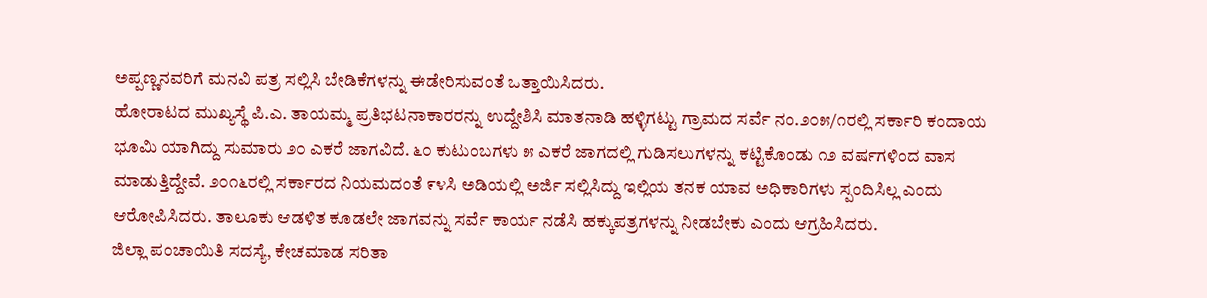ಅಪ್ಪಣ್ಣನವರಿಗೆ ಮನವಿ ಪತ್ರ ಸಲ್ಲಿಸಿ ಬೇಡಿಕೆಗಳನ್ನು ಈಡೇರಿಸುವಂತೆ ಒತ್ತಾಯಿಸಿದರು.
ಹೋರಾಟದ ಮುಖ್ಯಸ್ಥೆ ಪಿ.ಎ. ತಾಯಮ್ಮ ಪ್ರತಿಭಟನಾಕಾರರನ್ನು ಉದ್ದೇಶಿಸಿ ಮಾತನಾಡಿ ಹಳ್ಳಿಗಟ್ಟು ಗ್ರಾಮದ ಸರ್ವೆ ನಂ.೨೦೫/೧ರಲ್ಲಿ ಸರ್ಕಾರಿ ಕಂದಾಯ ಭೂಮಿ ಯಾಗಿದ್ದು ಸುಮಾರು ೨೦ ಎಕರೆ ಜಾಗವಿದೆ. ೬೦ ಕುಟುಂಬಗಳು ೫ ಎಕರೆ ಜಾಗದಲ್ಲಿ ಗುಡಿಸಲುಗಳನ್ನು ಕಟ್ಟಿಕೊಂಡು ೧೨ ವರ್ಷಗಳಿಂದ ವಾಸ ಮಾಡುತ್ತಿದ್ದೇವೆ. ೨೦೧೬ರಲ್ಲಿ ಸರ್ಕಾರದ ನಿಯಮದಂತೆ ೯೪ಸಿ ಅಡಿಯಲ್ಲಿ ಅರ್ಜಿ ಸಲ್ಲಿಸಿದ್ದು ಇಲ್ಲಿಯ ತನಕ ಯಾವ ಅಧಿಕಾರಿಗಳು ಸ್ಪಂದಿಸಿಲ್ಲ ಎಂದು ಆರೋಪಿಸಿದರು. ತಾಲೂಕು ಆಡಳಿತ ಕೂಡಲೇ ಜಾಗವನ್ನು ಸರ್ವೆ ಕಾರ್ಯ ನಡೆಸಿ ಹಕ್ಕುಪತ್ರಗಳನ್ನು ನೀಡಬೇಕು ಎಂದು ಆಗ್ರಹಿಸಿದರು.
ಜಿಲ್ಲಾ ಪಂಚಾಯಿತಿ ಸದಸ್ಯೆ, ಕೇಚಮಾಡ ಸರಿತಾ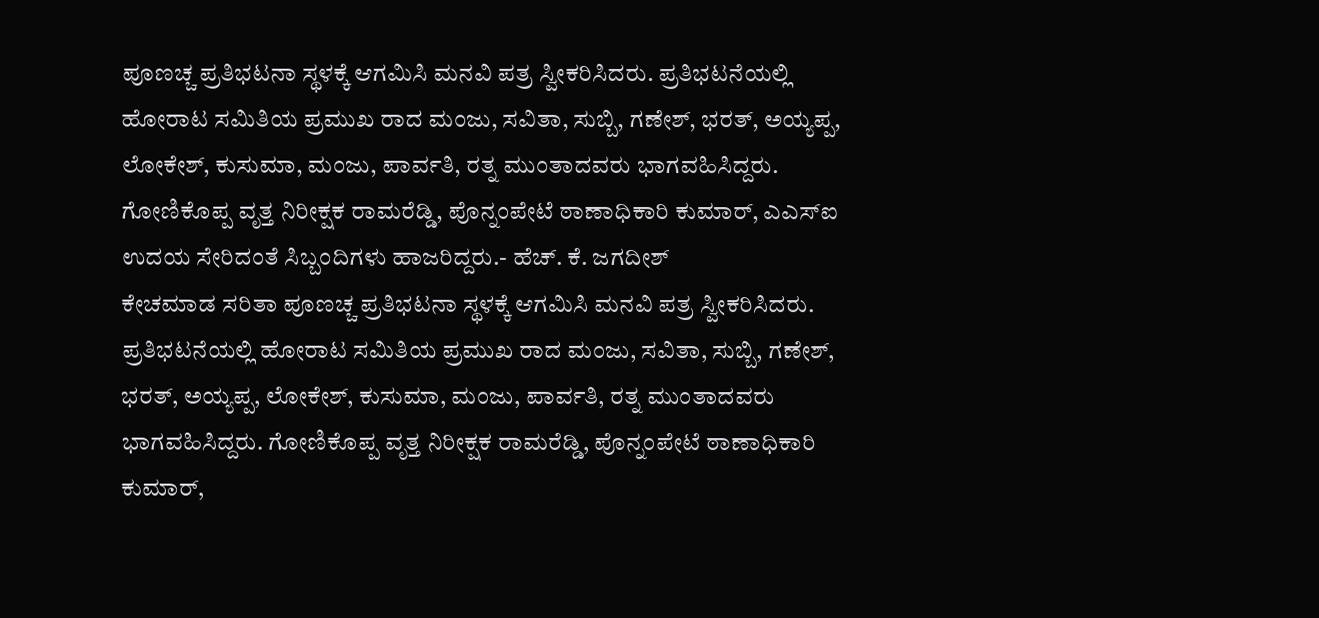ಪೂಣಚ್ಚ ಪ್ರತಿಭಟನಾ ಸ್ಥಳಕ್ಕೆ ಆಗಮಿಸಿ ಮನವಿ ಪತ್ರ ಸ್ವೀಕರಿಸಿದರು. ಪ್ರತಿಭಟನೆಯಲ್ಲಿ ಹೋರಾಟ ಸಮಿತಿಯ ಪ್ರಮುಖ ರಾದ ಮಂಜು, ಸವಿತಾ, ಸುಬ್ಬಿ, ಗಣೇಶ್, ಭರತ್, ಅಯ್ಯಪ್ಪ, ಲೋಕೇಶ್, ಕುಸುಮಾ, ಮಂಜು, ಪಾರ್ವತಿ, ರತ್ನ ಮುಂತಾದವರು ಭಾಗವಹಿಸಿದ್ದರು. ಗೋಣಿಕೊಪ್ಪ ವೃತ್ತ ನಿರೀಕ್ಷಕ ರಾಮರೆಡ್ಡಿ, ಪೊನ್ನಂಪೇಟೆ ಠಾಣಾಧಿಕಾರಿ ಕುಮಾರ್, ಎಎಸ್ಐ ಉದಯ ಸೇರಿದಂತೆ ಸಿಬ್ಬಂದಿಗಳು ಹಾಜರಿದ್ದರು.- ಹೆಚ್. ಕೆ. ಜಗದೀಶ್
ಕೇಚಮಾಡ ಸರಿತಾ ಪೂಣಚ್ಚ ಪ್ರತಿಭಟನಾ ಸ್ಥಳಕ್ಕೆ ಆಗಮಿಸಿ ಮನವಿ ಪತ್ರ ಸ್ವೀಕರಿಸಿದರು. ಪ್ರತಿಭಟನೆಯಲ್ಲಿ ಹೋರಾಟ ಸಮಿತಿಯ ಪ್ರಮುಖ ರಾದ ಮಂಜು, ಸವಿತಾ, ಸುಬ್ಬಿ, ಗಣೇಶ್, ಭರತ್, ಅಯ್ಯಪ್ಪ, ಲೋಕೇಶ್, ಕುಸುಮಾ, ಮಂಜು, ಪಾರ್ವತಿ, ರತ್ನ ಮುಂತಾದವರು ಭಾಗವಹಿಸಿದ್ದರು. ಗೋಣಿಕೊಪ್ಪ ವೃತ್ತ ನಿರೀಕ್ಷಕ ರಾಮರೆಡ್ಡಿ, ಪೊನ್ನಂಪೇಟೆ ಠಾಣಾಧಿಕಾರಿ ಕುಮಾರ್,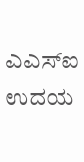ಎಎಸ್ಐ ಉದಯ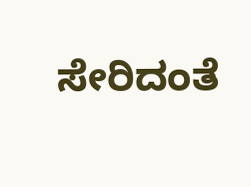ಸೇರಿದಂತೆ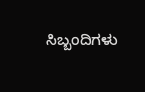ಸಿಬ್ಬಂದಿಗಳು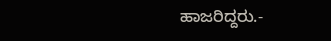ಹಾಜರಿದ್ದರು.-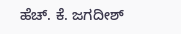ಹೆಚ್. ಕೆ. ಜಗದೀಶ್